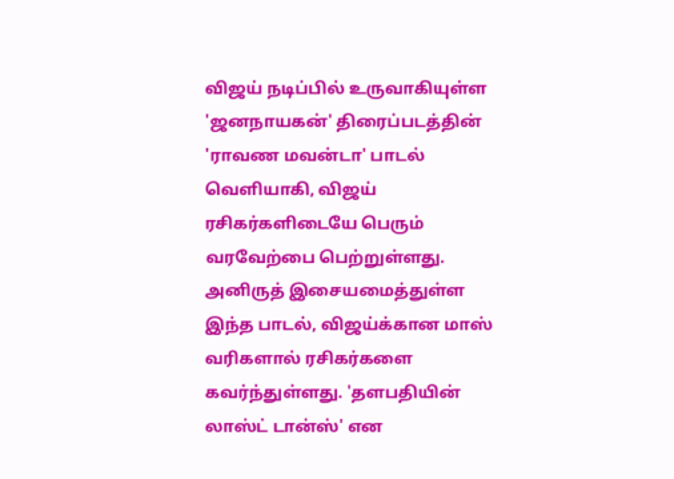விஜய் நடிப்பில் உருவாகியுள்ள 'ஜனநாயகன்' திரைப்படத்தின் 'ராவண மவன்டா' பாடல் வெளியாகி, விஜய் ரசிகர்களிடையே பெரும் வரவேற்பை பெற்றுள்ளது. அனிருத் இசையமைத்துள்ள இந்த பாடல், விஜய்க்கான மாஸ் வரிகளால் ரசிகர்களை கவர்ந்துள்ளது. 'தளபதியின் லாஸ்ட் டான்ஸ்' என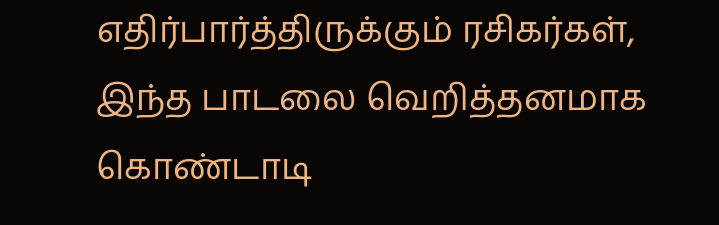எதிர்பார்த்திருக்கும் ரசிகர்கள், இந்த பாடலை வெறித்தனமாக கொண்டாடி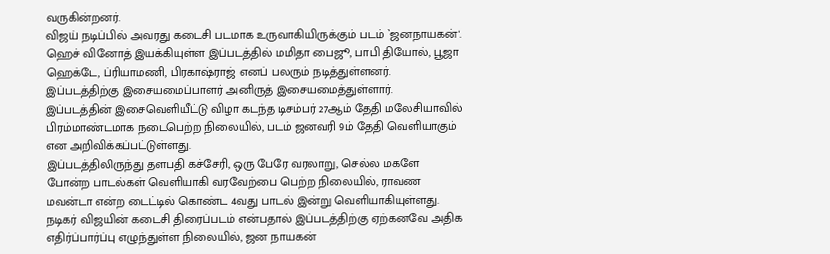வருகின்றனர்.
விஜய் நடிப்பில் அவரது கடைசி படமாக உருவாகியிருக்கும் படம் `ஜனநாயகன்'. ஹெச் வினோத் இயக்கியுள்ள இப்படத்தில் மமிதா பைஜூ, பாபி தியோல், பூஜா ஹெக்டே, ப்ரியாமணி, பிரகாஷ்ராஜ் எனப் பலரும் நடித்துள்ளனர். இப்படத்திற்கு இசையமைப்பாளர் அனிருத் இசையமைத்துள்ளார்.
இப்படத்தின் இசைவெளியீட்டு விழா கடந்த டிசம்பர் 27ஆம் தேதி மலேசியாவில் பிரம்மாண்டமாக நடைபெற்ற நிலையில், படம் ஜனவரி 9ம் தேதி வெளியாகும் என அறிவிக்கப்பட்டுள்ளது.
இப்படத்திலிருந்து தளபதி கச்சேரி, ஒரு பேரே வரலாறு, செல்ல மகளே போன்ற பாடல்கள் வெளியாகி வரவேற்பை பெற்ற நிலையில், ராவண மவன்டா என்ற டைட்டில் கொண்ட 4வது பாடல் இன்று வெளியாகியுள்ளது.
நடிகர் விஜயின் கடைசி திரைப்படம் என்பதால் இப்படத்திற்கு ஏற்கனவே அதிக எதிர்ப்பார்ப்பு எழுந்துள்ள நிலையில், ஜன நாயகன்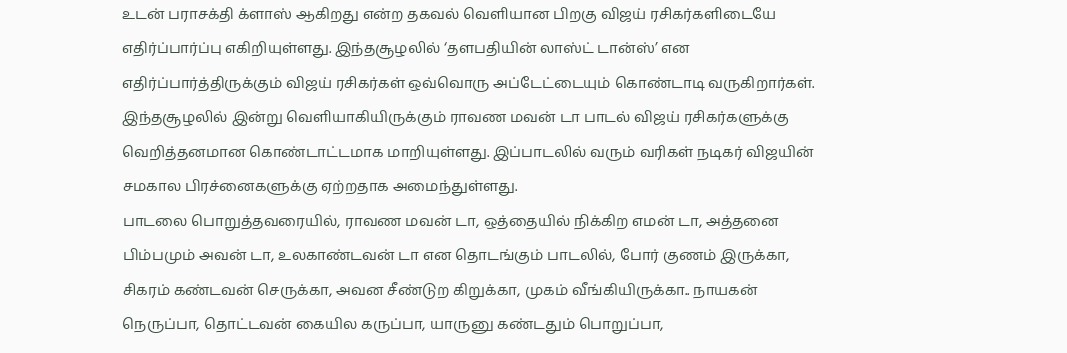உடன் பராசக்தி க்ளாஸ் ஆகிறது என்ற தகவல் வெளியான பிறகு விஜய் ரசிகர்களிடையே எதிர்ப்பார்ப்பு எகிறியுள்ளது. இந்தசூழலில் ‘தளபதியின் லாஸ்ட் டான்ஸ்’ என எதிர்ப்பார்த்திருக்கும் விஜய் ரசிகர்கள் ஒவ்வொரு அப்டேட்டையும் கொண்டாடி வருகிறார்கள்.
இந்தசூழலில் இன்று வெளியாகியிருக்கும் ராவண மவன் டா பாடல் விஜய் ரசிகர்களுக்கு வெறித்தனமான கொண்டாட்டமாக மாறியுள்ளது. இப்பாடலில் வரும் வரிகள் நடிகர் விஜயின் சமகால பிரச்னைகளுக்கு ஏற்றதாக அமைந்துள்ளது.
பாடலை பொறுத்தவரையில், ராவண மவன் டா, ஒத்தையில் நிக்கிற எமன் டா, அத்தனை பிம்பமும் அவன் டா, உலகாண்டவன் டா என தொடங்கும் பாடலில், போர் குணம் இருக்கா, சிகரம் கண்டவன் செருக்கா, அவன சீண்டுற கிறுக்கா, முகம் வீங்கியிருக்கா.. நாயகன் நெருப்பா, தொட்டவன் கையில கருப்பா, யாருனு கண்டதும் பொறுப்பா,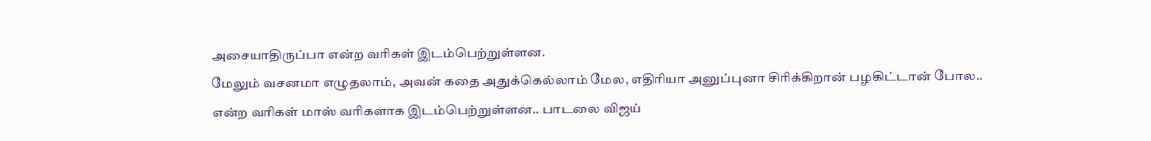அசையாதிருப்பா என்ற வரிகள் இடம்பெற்றுள்ளன.
மேலும் வசனமா எழுதலாம், அவன் கதை அதுக்கெல்லாம் மேல, எதிரியா அனுப்புனா சிரிக்கிறான் பழகிட்டான் போல.. என்ற வரிகள் மாஸ் வரிகளாக இடம்பெற்றுள்ளன.. பாடலை விஜய்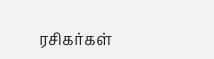ரசிகர்கள்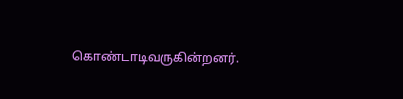கொண்டாடிவருகின்றனர்.